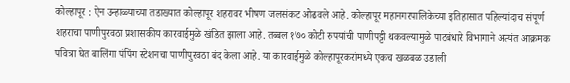कोल्हापूर : ऐन उन्हाळ्याच्या तडाख्यात कोल्हापूर शहरावर भीषण जलसंकट ओढवले आहे. कोल्हापूर महानगरपालिकेच्या इतिहासात पहिल्यांदाच संपूर्ण शहराचा पाणीपुरवठा प्रशासकीय कारवाईमुळे खंडित झाला आहे. तब्बल १७० कोटी रुपयांची पाणीपट्टी थकवल्यामुळे पाटबंधारे विभागाने अत्यंत आक्रमक पवित्रा घेत बालिंगा पंपिंग स्टेशनचा पाणीपुरवठा बंद केला आहे. या कारवाईमुळे कोल्हापूरकरांमध्ये एकच खळबळ उडाली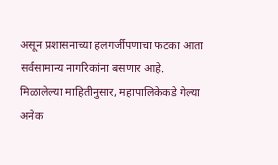असून प्रशासनाच्या हलगर्जीपणाचा फटका आता सर्वसामान्य नागरिकांना बसणार आहे.
मिळालेल्या माहितीनुसार, महापालिकेकडे गेल्या अनेक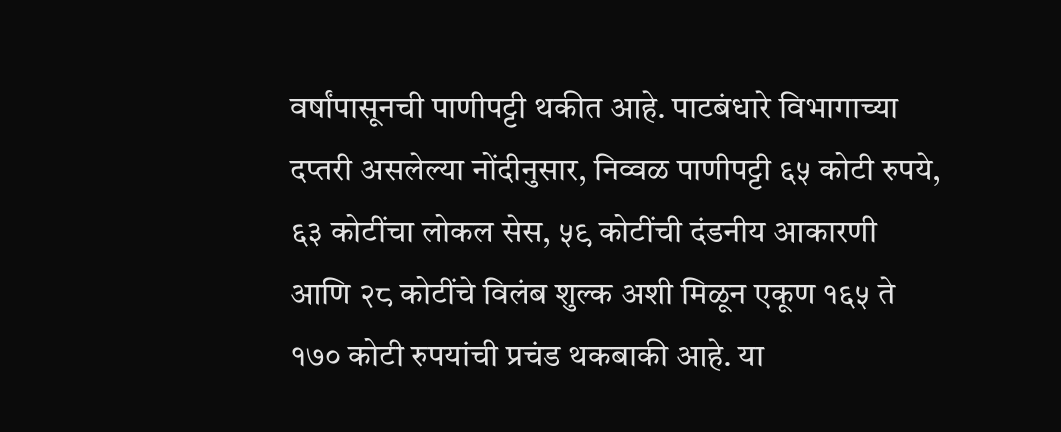वर्षांपासूनची पाणीपट्टी थकीत आहे. पाटबंधारे विभागाच्या दप्तरी असलेल्या नोंदीनुसार, निव्वळ पाणीपट्टी ६५ कोटी रुपये, ६३ कोटींचा लोकल सेस, ५९ कोटींची दंडनीय आकारणी आणि २८ कोटींचे विलंब शुल्क अशी मिळून एकूण १६५ ते १७० कोटी रुपयांची प्रचंड थकबाकी आहे. या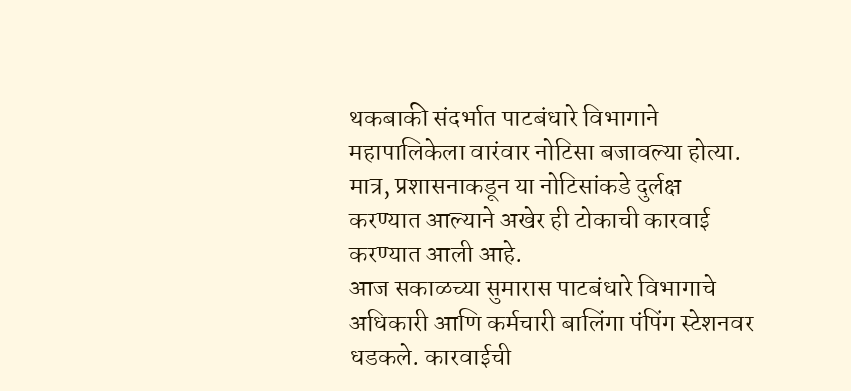थकबाकी संदर्भात पाटबंधारे विभागाने महापालिकेला वारंवार नोटिसा बजावल्या होत्या. मात्र, प्रशासनाकडून या नोटिसांकडे दुर्लक्ष करण्यात आल्याने अखेर ही टोकाची कारवाई करण्यात आली आहे.
आज सकाळच्या सुमारास पाटबंधारे विभागाचे अधिकारी आणि कर्मचारी बालिंगा पंपिंग स्टेशनवर धडकले. कारवाईची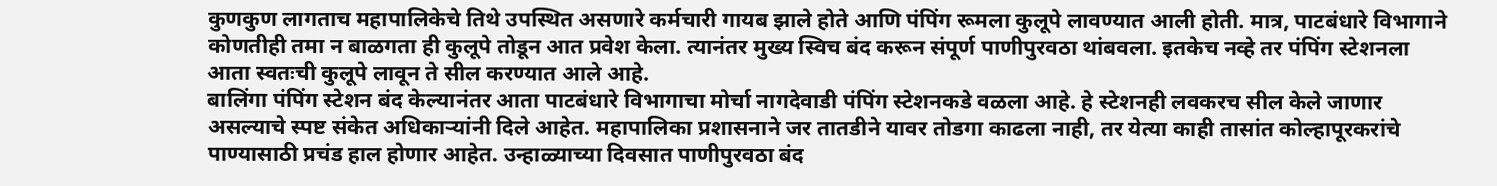कुणकुण लागताच महापालिकेचे तिथे उपस्थित असणारे कर्मचारी गायब झाले होते आणि पंपिंग रूमला कुलूपे लावण्यात आली होती. मात्र, पाटबंधारे विभागाने कोणतीही तमा न बाळगता ही कुलूपे तोडून आत प्रवेश केला. त्यानंतर मुख्य स्विच बंद करून संपूर्ण पाणीपुरवठा थांबवला. इतकेच नव्हे तर पंपिंग स्टेशनला आता स्वतःची कुलूपे लावून ते सील करण्यात आले आहे.
बालिंगा पंपिंग स्टेशन बंद केल्यानंतर आता पाटबंधारे विभागाचा मोर्चा नागदेवाडी पंपिंग स्टेशनकडे वळला आहे. हे स्टेशनही लवकरच सील केले जाणार असल्याचे स्पष्ट संकेत अधिकाऱ्यांनी दिले आहेत. महापालिका प्रशासनाने जर तातडीने यावर तोडगा काढला नाही, तर येत्या काही तासांत कोल्हापूरकरांचे पाण्यासाठी प्रचंड हाल होणार आहेत. उन्हाळ्याच्या दिवसात पाणीपुरवठा बंद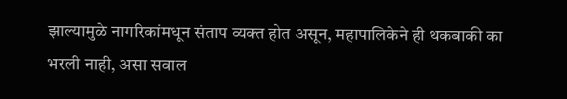झाल्यामुळे नागरिकांमधून संताप व्यक्त होत असून, महापालिकेने ही थकबाकी का भरली नाही, असा सवाल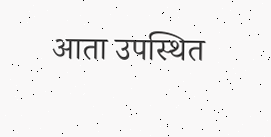आता उपस्थित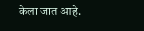केला जात आहे.